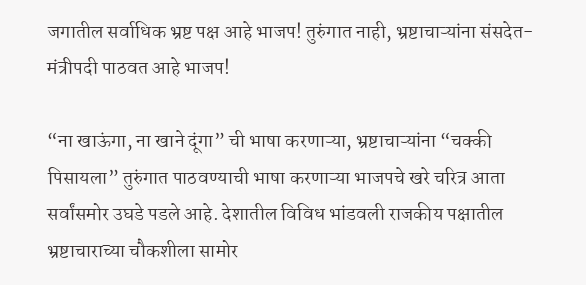जगातील सर्वाधिक भ्रष्ट पक्ष आहे भाजप! तुरुंगात नाही, भ्रष्टाचाऱ्यांना संसदेत-मंत्रीपदी पाठवत आहे भाजप!

“ना खाऊंगा, ना खाने दूंगा” ची भाषा करणाऱ्या, भ्रष्टाचाऱ्यांना “चक्की पिसायला” तुरुंगात पाठवण्याची भाषा करणाऱ्या भाजपचे खरे चरित्र आता सर्वांसमोर उघडे पडले आहे. देशातील विविध भांडवली राजकीय पक्षातील भ्रष्टाचाराच्या चौकशीला सामोर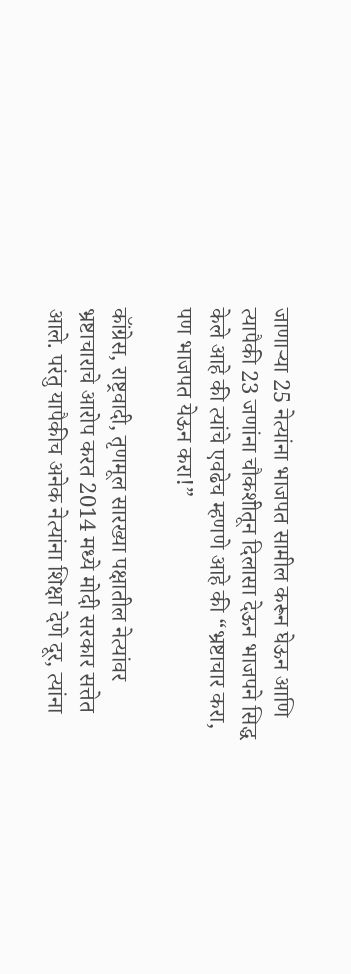जाणाऱ्या 25 नेत्यांना भाजपत सामील करून घेऊन आणि त्यापैकी 23 जणांना चौकशीतून दिलासा देऊन भाजपने सिद्ध केले आहे की त्यांचे एवढेच म्हणणे आहे की “भ्रष्टाचार करा, पण भाजपत येऊन करा!”

कॉंग्रेस, राष्ट्रवादी, तृणमूल सारख्या पक्षातील नेत्यांवर भ्रष्टाचाराचे आरोप करत 2014 मध्ये मोदी सरकार सत्तेत आले. परंतु यापैकीच अनेक नेत्यांना शिक्षा देणे दूर, त्यांना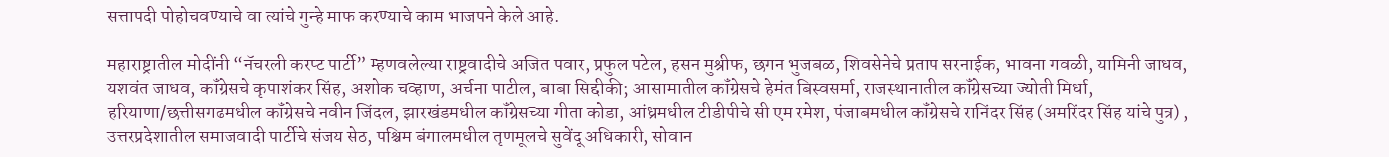सत्तापदी पोहोचवण्याचे वा त्यांचे गुन्हे माफ करण्याचे काम भाजपने केले आहे.

महाराष्ट्रातील मोदींनी “नॅचरली करप्ट पार्टी” म्हणवलेल्या राष्ट्रवादीचे अजित पवार, प्रफुल पटेल, हसन मुश्रीफ, छगन भुजबळ, शिवसेनेचे प्रताप सरनाईक, भावना गवळी, यामिनी जाधव, यशवंत जाधव, कॉंग्रेसचे कृपाशंकर सिंह, अशोक चव्हाण, अर्चना पाटील, बाबा सिद्दीकी; आसामातील कॉंग्रेसचे हेमंत बिस्वसर्मा, राजस्थानातील कॉंग्रेसच्या ज्योती मिर्धा, हरियाणा/छत्तीसगढमधील कॉंग्रेसचे नवीन जिंदल, झारखंडमधील कॉंग्रेसच्या गीता कोडा, आंध्रमधील टीडीपीचे सी एम रमेश, पंजाबमधील कॉंग्रेसचे रानिंदर सिंह (अमरिंदर सिंह यांचे पुत्र) , उत्तरप्रदेशातील समाजवादी पार्टीचे संजय सेठ, पश्चिम बंगालमधील तृणमूलचे सुवेंदू अधिकारी, सोवान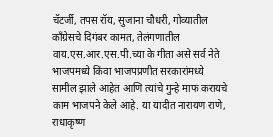चॅटर्जी, तपस रॉय, सुजाना चौधरी, गोव्यातील कॉंग्रेसचे दिगंबर कामत, तेलंगणातील वाय.एस.आर.एस.पी.च्या के गीता असे सर्व नेते भाजपमध्ये किंवा भाजपप्रणीत सरकारांमध्ये सामील झाले आहेत आणि त्यांचे गुन्हे माफ करायचे काम भाजपने केले आहे. या यादीत नारायण राणे, राधाकृष्ण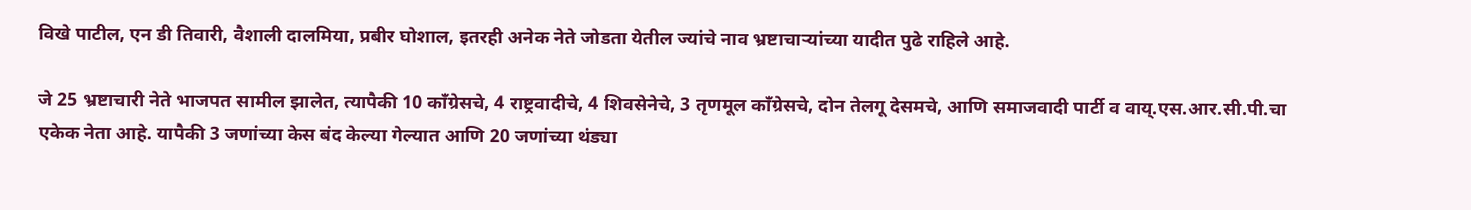विखे पाटील, एन डी तिवारी, वैशाली दालमिया, प्रबीर घोशाल, इतरही अनेक नेते जोडता येतील ज्यांचे नाव भ्रष्टाचाऱ्यांच्या यादीत पुढे राहिले आहे.

जे 25 भ्रष्टाचारी नेते भाजपत सामील झालेत, त्यापैकी 10 कॉंग्रेसचे, 4 राष्ट्रवादीचे, 4 शिवसेनेचे, 3 तृणमूल कॉंग्रेसचे, दोन तेलगू देसमचे, आणि समाजवादी पार्टी व वाय्.एस.आर.सी.पी.चा एकेक नेता आहे. यापैकी 3 जणांच्या केस बंद केल्या गेल्यात आणि 20 जणांच्या थंड्या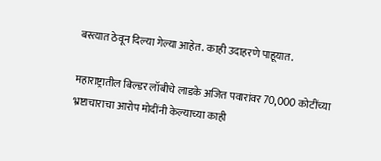बस्त्यात ठेवून दिल्या गेल्या आहेत. काही उदाहरणे पाहूयात.

महाराष्ट्रातील बिल्डर लॉबीचे लाडके अजित पवारांवर 70,000 कोटींच्या भ्रष्टाचाराचा आरोप मोदींनी केल्याच्या काही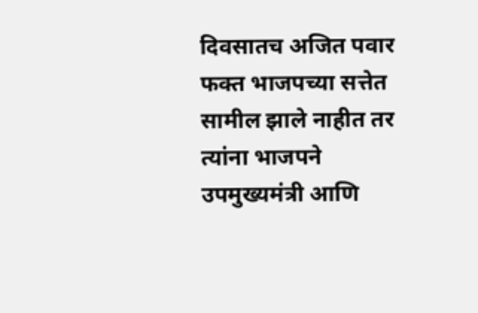दिवसातच अजित पवार फक्त भाजपच्या सत्तेत सामील झाले नाहीत तर त्यांना भाजपने उपमुख्यमंत्री आणि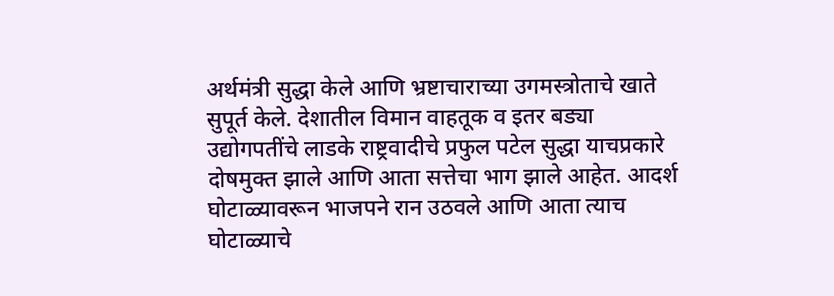अर्थमंत्री सुद्धा केले आणि भ्रष्टाचाराच्या उगमस्त्रोताचे खाते सुपूर्त केले. देशातील विमान वाहतूक व इतर बड्या उद्योगपतींचे लाडके राष्ट्रवादीचे प्रफुल पटेल सुद्धा याचप्रकारे दोषमुक्त झाले आणि आता सत्तेचा भाग झाले आहेत. आदर्श घोटाळ्यावरून भाजपने रान उठवले आणि आता त्याच घोटाळ्याचे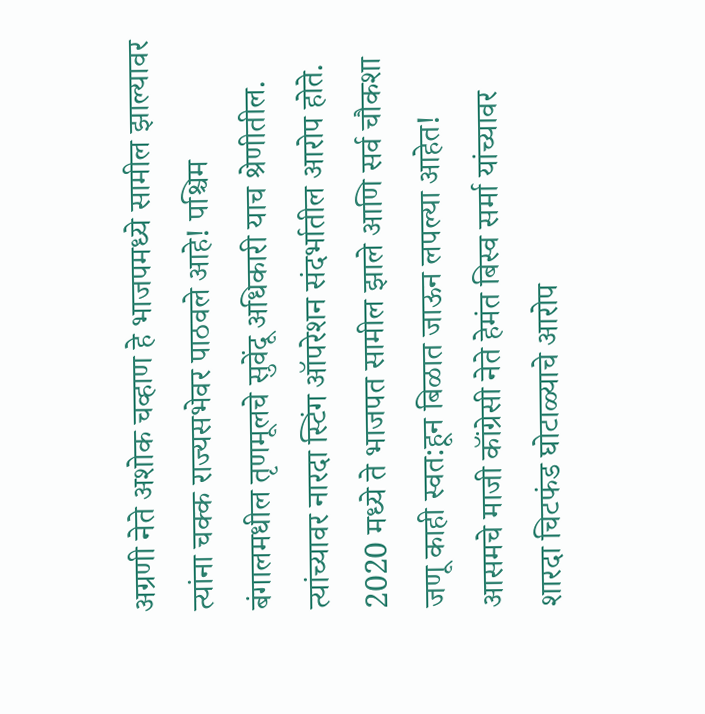अग्रणी नेते अशोक चव्हाण हे भाजपमध्ये सामील झाल्यावर त्यांना चक्क राज्यसभेवर पाठवले आहे! पश्चिम बंगालमधील तृणमूलचे सुवेंदू अधिकारी याच श्रेणीतील. त्यांच्यावर नारदा स्टिंग ऑपरेशन संदर्भातील आरोप होते. 2020 मध्ये ते भाजपत सामील झाले आणि सर्व चौकशा जणू काही स्वत:हून बिळात जाऊन लपल्या आहेत! आसमचे माजी कॉंग्रेसी नेते हेमंत बिस्व सर्मा यांच्यावर शारदा चिटफंड घोटाळ्याचे आरोप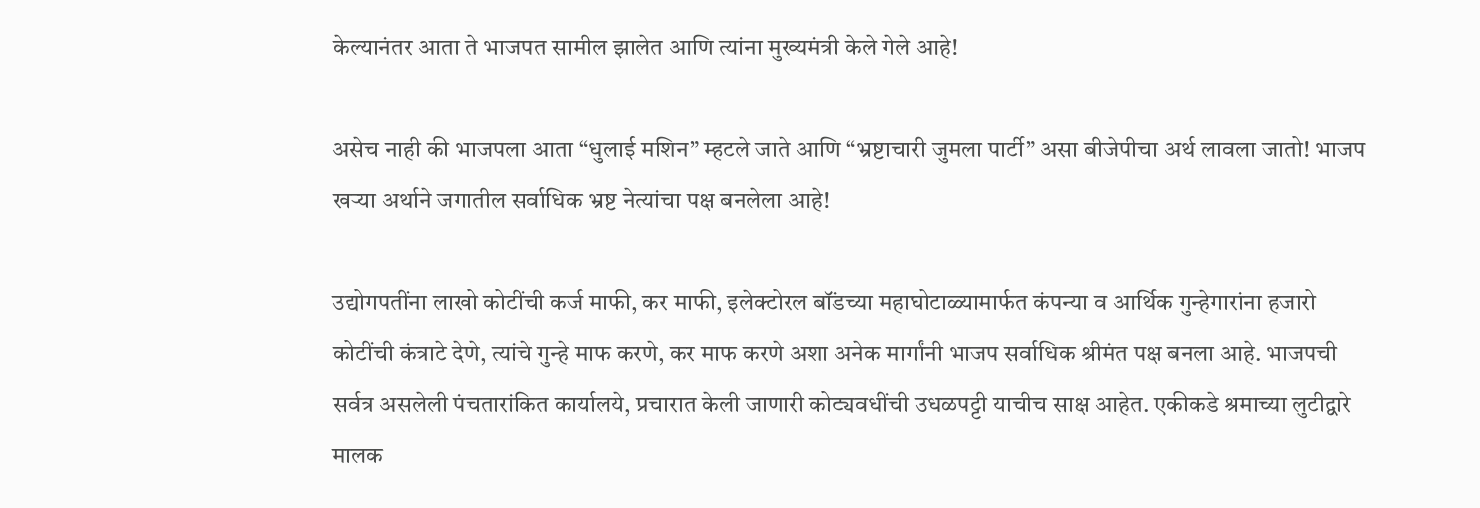केल्यानंतर आता ते भाजपत सामील झालेत आणि त्यांना मुख्यमंत्री केले गेले आहे!

असेच नाही की भाजपला आता “धुलाई मशिन” म्हटले जाते आणि “भ्रष्टाचारी जुमला पार्टी” असा बीजेपीचा अर्थ लावला जातो! भाजप खऱ्या अर्थाने जगातील सर्वाधिक भ्रष्ट नेत्यांचा पक्ष बनलेला आहे!

उद्योगपतींना लाखो कोटींची कर्ज माफी, कर माफी, इलेक्टोरल बॉंडच्या महाघोटाळ्यामार्फत कंपन्या व आर्थिक गुन्हेगारांना हजारो कोटींची कंत्राटे देणे, त्यांचे गुन्हे माफ करणे, कर माफ करणे अशा अनेक मार्गांनी भाजप सर्वाधिक श्रीमंत पक्ष बनला आहे. भाजपची सर्वत्र असलेली पंचतारांकित कार्यालये, प्रचारात केली जाणारी कोट्यवधींची उधळपट्टी याचीच साक्ष आहेत. एकीकडे श्रमाच्या लुटीद्वारे मालक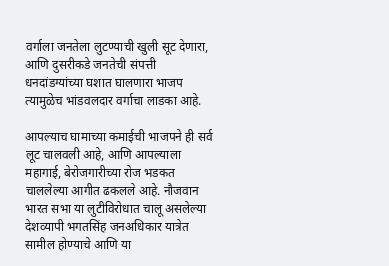वर्गाला जनतेला लुटण्याची खुली सूट देणारा, आणि दुसरीकडे जनतेची संपत्ती धनदांडग्यांच्या घशात घालणारा भाजप त्यामुळेच भांडवलदार वर्गाचा लाडका आहे.

आपल्याच घामाच्या कमाईची भाजपने ही सर्व लूट चालवली आहे, आणि आपल्याला महागाई, बेरोजगारीच्या रोज भडकत चाललेल्या आगीत ढकलले आहे. नौजवान भारत सभा या लुटीविरोधात चालू असलेल्या देशव्यापी भगतसिंह जनअधिकार यात्रेत सामील होण्याचे आणि या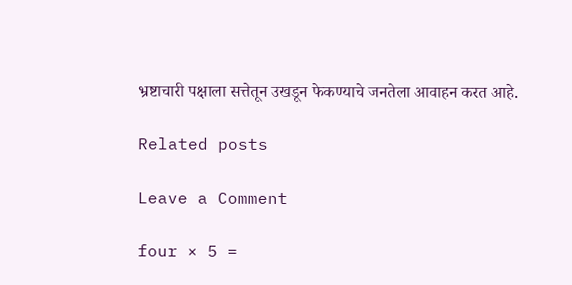भ्रष्टाचारी पक्षाला सत्तेतून उखडून फेकण्याचे जनतेला आवाहन करत आहे.

Related posts

Leave a Comment

four × 5 =